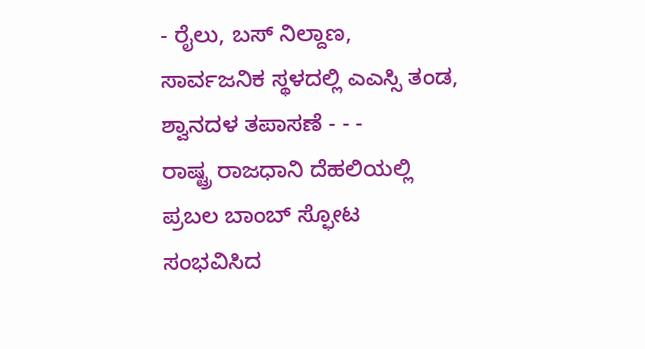- ರೈಲು, ಬಸ್ ನಿಲ್ದಾಣ, ಸಾರ್ವಜನಿಕ ಸ್ಥಳದಲ್ಲಿ ಎಎಸ್ಸಿ ತಂಡ, ಶ್ವಾನದಳ ತಪಾಸಣೆ - - -
ರಾಷ್ಟ್ರ ರಾಜಧಾನಿ ದೆಹಲಿಯಲ್ಲಿ ಪ್ರಬಲ ಬಾಂಬ್ ಸ್ಫೋಟ ಸಂಭವಿಸಿದ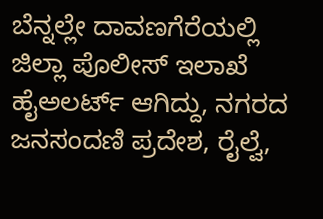ಬೆನ್ನಲ್ಲೇ ದಾವಣಗೆರೆಯಲ್ಲಿ ಜಿಲ್ಲಾ ಪೊಲೀಸ್ ಇಲಾಖೆ ಹೈಅಲರ್ಟ್ ಆಗಿದ್ದು, ನಗರದ ಜನಸಂದಣಿ ಪ್ರದೇಶ, ರೈಲ್ವೆ,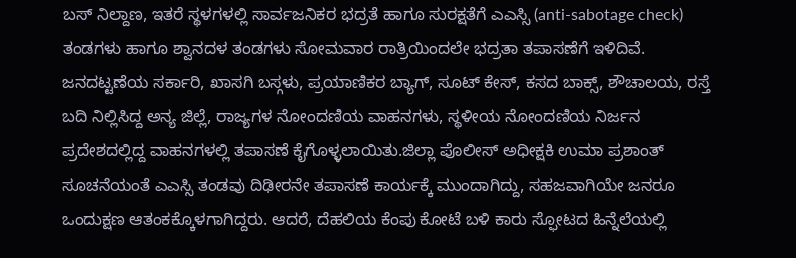ಬಸ್ ನಿಲ್ದಾಣ, ಇತರೆ ಸ್ಥಳಗಳಲ್ಲಿ ಸಾರ್ವಜನಿಕರ ಭದ್ರತೆ ಹಾಗೂ ಸುರಕ್ಷತೆಗೆ ಎಎಸ್ಸಿ (anti-sabotage check) ತಂಡಗಳು ಹಾಗೂ ಶ್ವಾನದಳ ತಂಡಗಳು ಸೋಮವಾರ ರಾತ್ರಿಯಿಂದಲೇ ಭದ್ರತಾ ತಪಾಸಣೆಗೆ ಇಳಿದಿವೆ.
ಜನದಟ್ಟಣೆಯ ಸರ್ಕಾರಿ, ಖಾಸಗಿ ಬಸ್ಗಳು, ಪ್ರಯಾಣಿಕರ ಬ್ಯಾಗ್, ಸೂಟ್ ಕೇಸ್, ಕಸದ ಬಾಕ್ಸ್, ಶೌಚಾಲಯ, ರಸ್ತೆ ಬದಿ ನಿಲ್ಲಿಸಿದ್ದ ಅನ್ಯ ಜಿಲ್ಲೆ, ರಾಜ್ಯಗಳ ನೋಂದಣಿಯ ವಾಹನಗಳು, ಸ್ಥಳೀಯ ನೋಂದಣಿಯ ನಿರ್ಜನ ಪ್ರದೇಶದಲ್ಲಿದ್ದ ವಾಹನಗಳಲ್ಲಿ ತಪಾಸಣೆ ಕೈಗೊಳ್ಳಲಾಯಿತು.ಜಿಲ್ಲಾ ಪೊಲೀಸ್ ಅಧೀಕ್ಷಕಿ ಉಮಾ ಪ್ರಶಾಂತ್ ಸೂಚನೆಯಂತೆ ಎಎಸ್ಸಿ ತಂಡವು ದಿಢೀರನೇ ತಪಾಸಣೆ ಕಾರ್ಯಕ್ಕೆ ಮುಂದಾಗಿದ್ದು, ಸಹಜವಾಗಿಯೇ ಜನರೂ ಒಂದುಕ್ಷಣ ಆತಂಕಕ್ಕೊಳಗಾಗಿದ್ದರು. ಆದರೆ, ದೆಹಲಿಯ ಕೆಂಪು ಕೋಟೆ ಬಳಿ ಕಾರು ಸ್ಫೋಟದ ಹಿನ್ನೆಲೆಯಲ್ಲಿ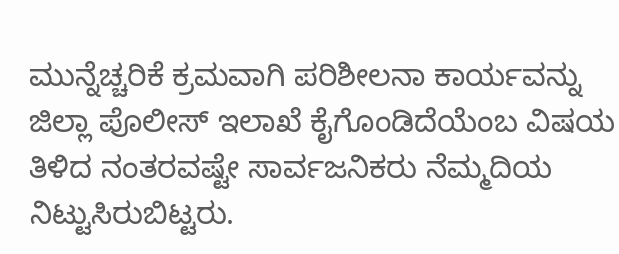ಮುನ್ನೆಚ್ಚರಿಕೆ ಕ್ರಮವಾಗಿ ಪರಿಶೀಲನಾ ಕಾರ್ಯವನ್ನು ಜಿಲ್ಲಾ ಪೊಲೀಸ್ ಇಲಾಖೆ ಕೈಗೊಂಡಿದೆಯೆಂಬ ವಿಷಯ ತಿಳಿದ ನಂತರವಷ್ಟೇ ಸಾರ್ವಜನಿಕರು ನೆಮ್ಮದಿಯ ನಿಟ್ಟುಸಿರುಬಿಟ್ಟರು.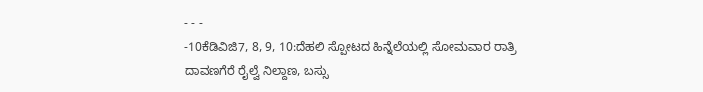- - -
-10ಕೆಡಿವಿಜಿ7, 8, 9, 10:ದೆಹಲಿ ಸ್ಪೋಟದ ಹಿನ್ನೆಲೆಯಲ್ಲಿ ಸೋಮವಾರ ರಾತ್ರಿ ದಾವಣಗೆರೆ ರೈಲ್ವೆ ನಿಲ್ದಾಣ, ಬಸ್ಸು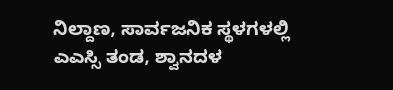ನಿಲ್ದಾಣ, ಸಾರ್ವಜನಿಕ ಸ್ಥಳಗಳಲ್ಲಿ ಎಎಸ್ಸಿ ತಂಡ, ಶ್ವಾನದಳ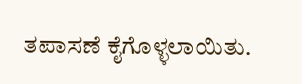ತಪಾಸಣೆ ಕೈಗೊಳ್ಳಲಾಯಿತು.